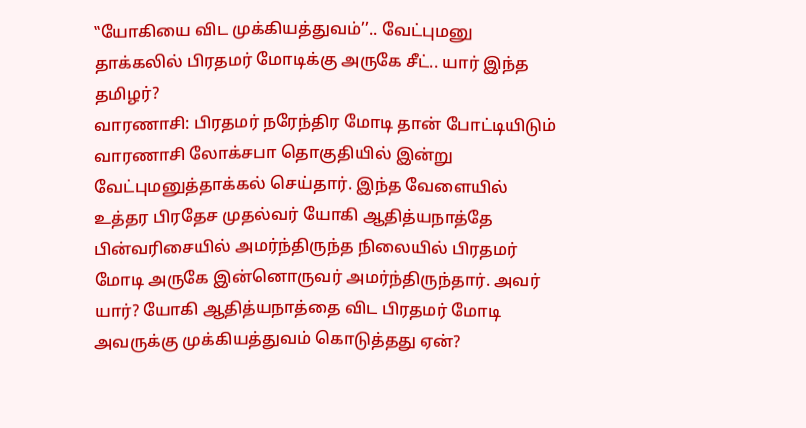‛‛யோகியை விட முக்கியத்துவம்’’.. வேட்புமனு தாக்கலில் பிரதமர் மோடிக்கு அருகே சீட்.. யார் இந்த தமிழர்?
வாரணாசி: பிரதமர் நரேந்திர மோடி தான் போட்டியிடும் வாரணாசி லோக்சபா தொகுதியில் இன்று வேட்புமனுத்தாக்கல் செய்தார். இந்த வேளையில் உத்தர பிரதேச முதல்வர் யோகி ஆதித்யநாத்தே பின்வரிசையில் அமர்ந்திருந்த நிலையில் பிரதமர் மோடி அருகே இன்னொருவர் அமர்ந்திருந்தார். அவர் யார்? யோகி ஆதித்யநாத்தை விட பிரதமர் மோடி அவருக்கு முக்கியத்துவம் கொடுத்தது ஏன்?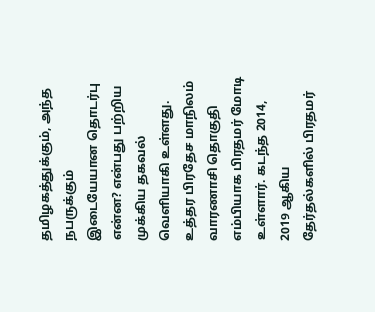தமிழகத்துக்கும், அந்த நபருக்கும் இடையேயான தொடர்பு என்ன? என்பது பற்றிய முக்கிய தகவல் வெளியாகி உள்ளது.
உத்தர பிரதேச மாநிலம் வாரணாசி தொகுதி எம்பியாக பிரதமர் மோடி உள்ளார். கடந்த 2014, 2019 ஆகிய தேர்தல்களில் பிரதமர்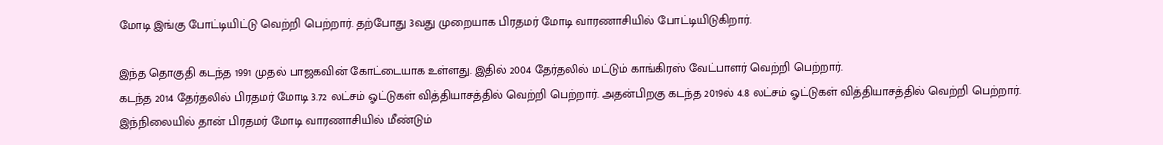மோடி இங்கு போட்டியிட்டு வெற்றி பெற்றார். தற்போது 3வது முறையாக பிரதமர் மோடி வாரணாசியில் போட்டியிடுகிறார்.

இந்த தொகுதி கடந்த 1991 முதல் பாஜகவின் கோட்டையாக உள்ளது. இதில் 2004 தேர்தலில் மட்டும் காங்கிரஸ் வேட்பாளர் வெற்றி பெற்றார்.
கடந்த 2014 தேர்தலில் பிரதமர் மோடி 3.72 லட்சம் ஓட்டுகள் வித்தியாசத்தில் வெற்றி பெற்றார். அதன்பிறகு கடந்த 2019ல் 4.8 லட்சம் ஓட்டுகள் வித்தியாசத்தில் வெற்றி பெற்றார். இந்நிலையில் தான் பிரதமர் மோடி வாரணாசியில் மீண்டும்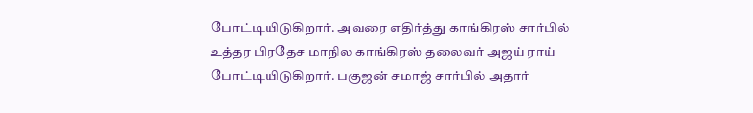போட்டியிடுகிறார். அவரை எதிர்த்து காங்கிரஸ் சார்பில் உத்தர பிரதேச மாநில காங்கிரஸ் தலைவர் அஜய் ராய் போட்டியிடுகிறார். பகுஜன் சமாஜ் சார்பில் அதார்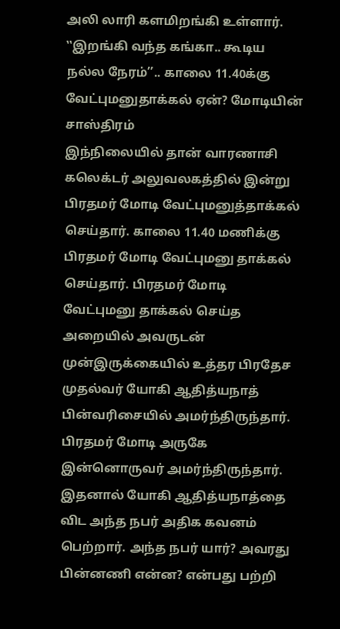அலி லாரி களமிறங்கி உள்ளார்.
‛‛இறங்கி வந்த கங்கா.. கூடிய நல்ல நேரம்’’.. காலை 11.40க்கு வேட்புமனுதாக்கல் ஏன்? மோடியின் சாஸ்திரம்
இந்நிலையில் தான் வாரணாசி கலெக்டர் அலுவலகத்தில் இன்று பிரதமர் மோடி வேட்புமனுத்தாக்கல் செய்தார். காலை 11.40 மணிக்கு பிரதமர் மோடி வேட்புமனு தாக்கல் செய்தார். பிரதமர் மோடி வேட்புமனு தாக்கல் செய்த அறையில் அவருடன் முன்இருக்கையில் உத்தர பிரதேச முதல்வர் யோகி ஆதித்யநாத் பின்வரிசையில் அமர்ந்திருந்தார். பிரதமர் மோடி அருகே இன்னொருவர் அமர்ந்திருந்தார். இதனால் யோகி ஆதித்யநாத்தை விட அந்த நபர் அதிக கவனம் பெற்றார். அந்த நபர் யார்? அவரது பின்னணி என்ன? என்பது பற்றி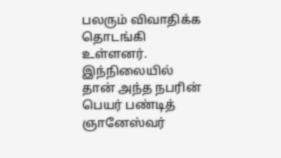பலரும் விவாதிக்க தொடங்கி உள்ளனர்.
இந்நிலையில் தான் அந்த நபரின் பெயர் பண்டித் ஞானேஸ்வர்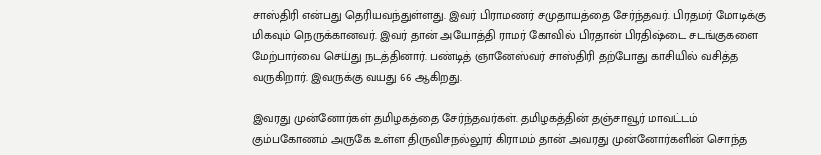சாஸ்திரி என்பது தெரியவந்துள்ளது. இவர் பிராமணர் சமுதாயத்தை சேர்ந்தவர். பிரதமர் மோடிக்கு மிகவும் நெருக்கானவர். இவர் தான் அயோத்தி ராமர் கோவில் பிரதான் பிரதிஷ்டை சடங்குகளை மேற்பார்வை செய்து நடத்தினார். பண்டித் ஞானேஸ்வர் சாஸ்திரி தற்போது காசியில் வசித்த வருகிறார். இவருக்கு வயது 66 ஆகிறது.

இவரது முன்னோர்கள் தமிழகத்தை சேர்ந்தவர்கள். தமிழகத்தின் தஞ்சாவூர் மாவட்டம் கும்பகோணம் அருகே உள்ள திருவிசநல்லூர் கிராமம் தான் அவரது முன்னோர்களின் சொந்த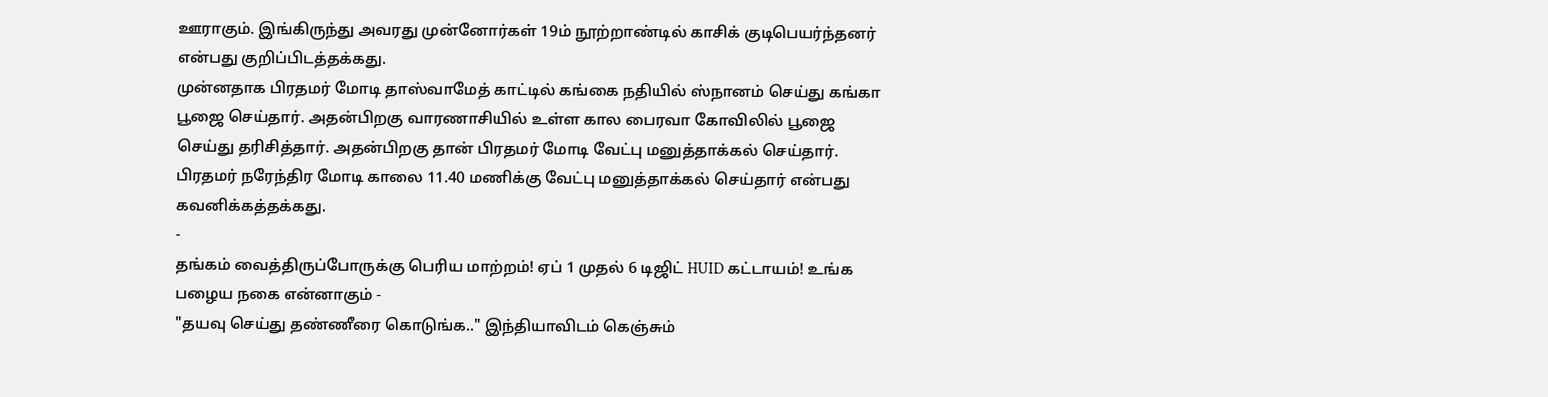ஊராகும். இங்கிருந்து அவரது முன்னோர்கள் 19ம் நூற்றாண்டில் காசிக் குடிபெயர்ந்தனர் என்பது குறிப்பிடத்தக்கது.
முன்னதாக பிரதமர் மோடி தாஸ்வாமேத் காட்டில் கங்கை நதியில் ஸ்நானம் செய்து கங்கா பூஜை செய்தார். அதன்பிறகு வாரணாசியில் உள்ள கால பைரவா கோவிலில் பூஜை செய்து தரிசித்தார். அதன்பிறகு தான் பிரதமர் மோடி வேட்பு மனுத்தாக்கல் செய்தார். பிரதமர் நரேந்திர மோடி காலை 11.40 மணிக்கு வேட்பு மனுத்தாக்கல் செய்தார் என்பது கவனிக்கத்தக்கது.
-
தங்கம் வைத்திருப்போருக்கு பெரிய மாற்றம்! ஏப் 1 முதல் 6 டிஜிட் HUID கட்டாயம்! உங்க பழைய நகை என்னாகும் -
"தயவு செய்து தண்ணீரை கொடுங்க.." இந்தியாவிடம் கெஞ்சும்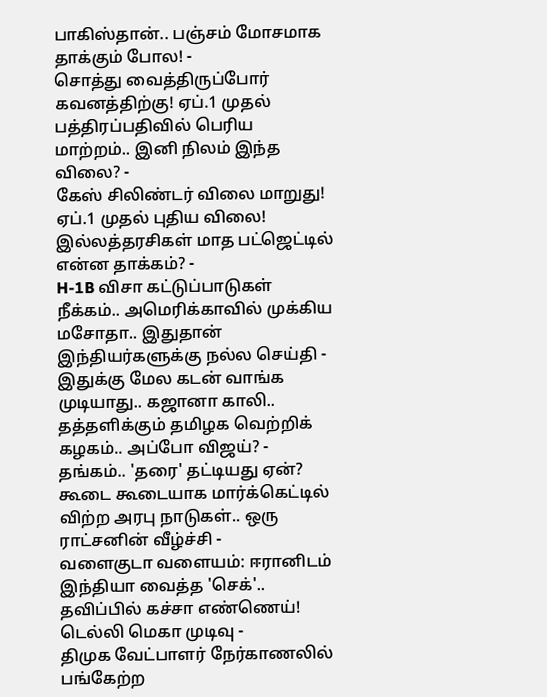பாகிஸ்தான்.. பஞ்சம் மோசமாக தாக்கும் போல! -
சொத்து வைத்திருப்போர் கவனத்திற்கு! ஏப்.1 முதல் பத்திரப்பதிவில் பெரிய மாற்றம்.. இனி நிலம் இந்த விலை? -
கேஸ் சிலிண்டர் விலை மாறுது! ஏப்.1 முதல் புதிய விலை! இல்லத்தரசிகள் மாத பட்ஜெட்டில் என்ன தாக்கம்? -
H-1B விசா கட்டுப்பாடுகள் நீக்கம்.. அமெரிக்காவில் முக்கிய மசோதா.. இதுதான் இந்தியர்களுக்கு நல்ல செய்தி -
இதுக்கு மேல கடன் வாங்க முடியாது.. கஜானா காலி.. தத்தளிக்கும் தமிழக வெற்றிக் கழகம்.. அப்போ விஜய்? -
தங்கம்.. 'தரை' தட்டியது ஏன்? கூடை கூடையாக மார்க்கெட்டில் விற்ற அரபு நாடுகள்.. ஒரு ராட்சனின் வீழ்ச்சி -
வளைகுடா வளையம்: ஈரானிடம் இந்தியா வைத்த 'செக்'.. தவிப்பில் கச்சா எண்ணெய்! டெல்லி மெகா முடிவு -
திமுக வேட்பாளர் நேர்காணலில் பங்கேற்ற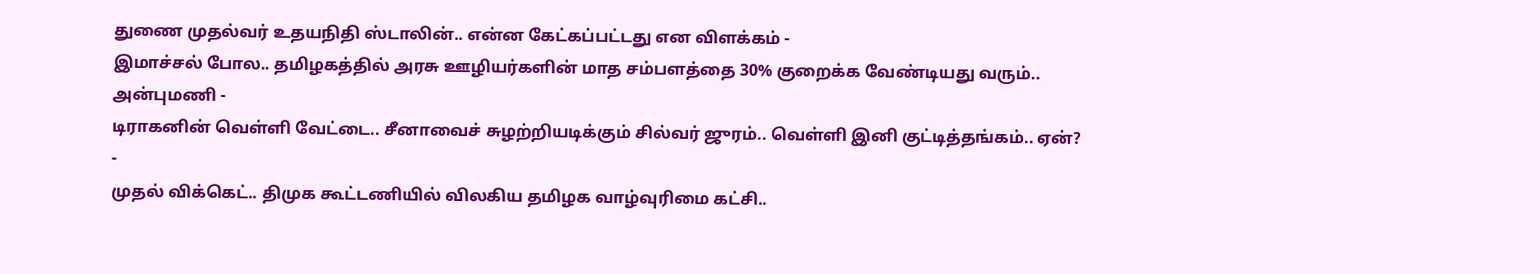துணை முதல்வர் உதயநிதி ஸ்டாலின்.. என்ன கேட்கப்பட்டது என விளக்கம் -
இமாச்சல் போல.. தமிழகத்தில் அரசு ஊழியர்களின் மாத சம்பளத்தை 30% குறைக்க வேண்டியது வரும்.. அன்புமணி -
டிராகனின் வெள்ளி வேட்டை.. சீனாவைச் சுழற்றியடிக்கும் சில்வர் ஜுரம்.. வெள்ளி இனி குட்டித்தங்கம்.. ஏன்? -
முதல் விக்கெட்.. திமுக கூட்டணியில் விலகிய தமிழக வாழ்வுரிமை கட்சி..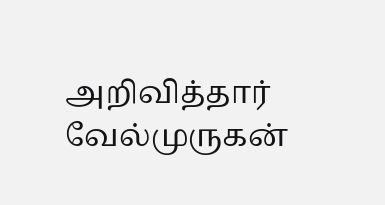அறிவித்தார் வேல்முருகன்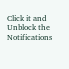Click it and Unblock the Notifications